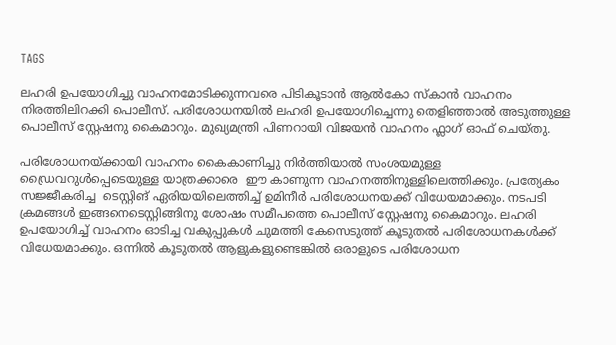TAGS

ലഹരി ഉപയോഗിച്ചു വാഹനമോടിക്കുന്നവരെ പിടികൂടാന്‍ ആല്‍കോ സ്കാന്‍ വാഹനം നിരത്തിലിറക്കി പൊലീസ്. പരിശോധനയില്‍ ലഹരി ഉപയോഗിച്ചെന്നു തെളിഞ്ഞാല്‍ അടുത്തുള്ള പൊലീസ് സ്റ്റേഷനു കൈമാറും. മുഖ്യമന്ത്രി പിണറായി വിജയന്‍ വാഹനം ഫ്ലാഗ് ഓഫ് ചെയ്തു.

പരിശോധനയ്ക്കായി വാഹനം കൈകാണിച്ചു നിര്‍ത്തിയാല്‍ സംശയമുള്ള ഡ്രൈവറുള്‍പ്പെടെയുള്ള യാത്രക്കാരെ  ഈ കാണുന്ന വാഹനത്തിനുള്ളിലെത്തിക്കും. പ്രത്യേകം സജ്ജീകരിച്ച  ടെസ്റ്റിങ് ഏരിയയിലെത്തിച്ച് ഉമിനീര്‍ പരിശോധനയക്ക് വിധേയമാക്കും. നടപടി ക്രമങ്ങള്‍ ഇങ്ങനെടെസ്റ്റിങ്ങിനു ശോഷം സമീപത്തെ പൊലീസ് സ്റ്റേഷനു കൈമാറും. ലഹരി ഉപയോഗിച്ച് വാഹനം ഓടിച്ച വകുപ്പുകള്‍ ചുമത്തി കേസെടുത്ത് കൂടുതല്‍ പരിശോധനകള്‍ക്ക് വിധേയമാക്കും. ഒന്നില്‍ കൂടുതല്‍ ആളുകളുണ്ടെങ്കില്‍ ഒരാളുടെ പരിശോധന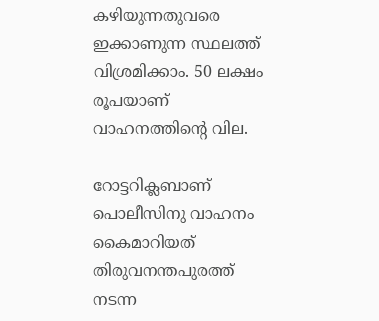കഴിയുന്നതുവരെ ഇക്കാണുന്ന സ്ഥലത്ത് വിശ്രമിക്കാം. 50 ലക്ഷം രൂപയാണ് വാഹനത്തിന്‍റെ വില.

റോട്ടറിക്ലബാണ് പൊലീസിനു വാഹനം കൈമാറിയത് തിരുവനന്തപുരത്ത് നടന്ന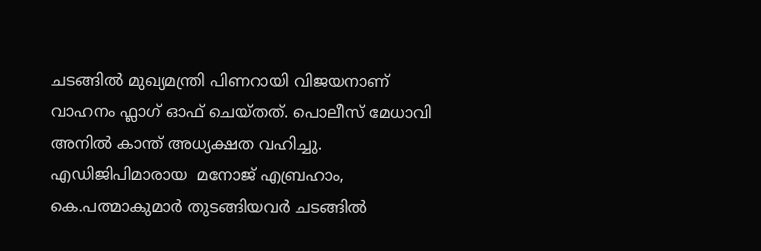ചടങ്ങില്‍ മുഖ്യമന്ത്രി പിണറായി വിജയനാണ് വാഹനം ഫ്ലാഗ് ഓഫ് ചെയ്തത്. പൊലീസ് മേധാവി അനില്‍ കാന്ത് അധ്യക്ഷത വഹിച്ചു. എഡിജിപിമാരായ  മനോജ് എബ്രഹാം, കെ.പത്മാകുമാര്‍ തുടങ്ങിയവര്‍ ചടങ്ങില്‍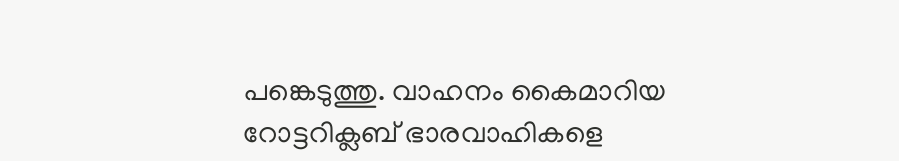പങ്കെടുത്തു. വാഹനം കൈമാറിയ റോട്ടറിക്ലബ് ഭാരവാഹികളെ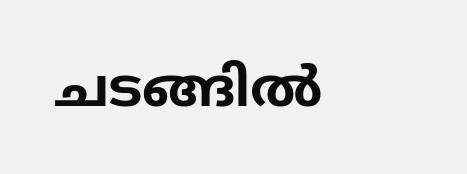ചടങ്ങില്‍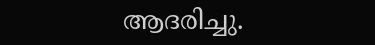ആദരിച്ചു.